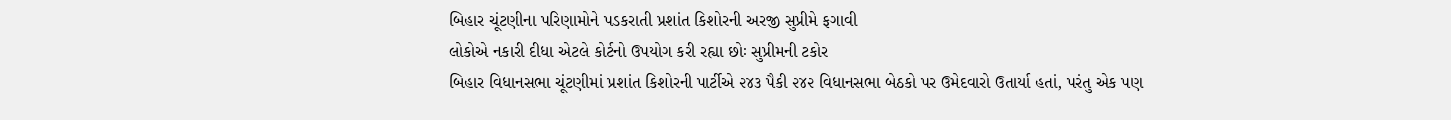બિહાર ચૂંટણીના પરિણામોને પડકરાતી પ્રશાંત કિશોરની અરજી સુપ્રીમે ફગાવી
લોકોએ નકારી દીધા એટલે કોર્ટનો ઉપયોગ કરી રહ્યા છોઃ સુપ્રીમની ટકોર
બિહાર વિધાનસભા ચૂંટણીમાં પ્રશાંત કિશોરની પાર્ટીએ ૨૪૩ પૈકી ૨૪૨ વિધાનસભા બેઠકો પર ઉમેદવારો ઉતાર્યા હતાં, પરંતુ એક પણ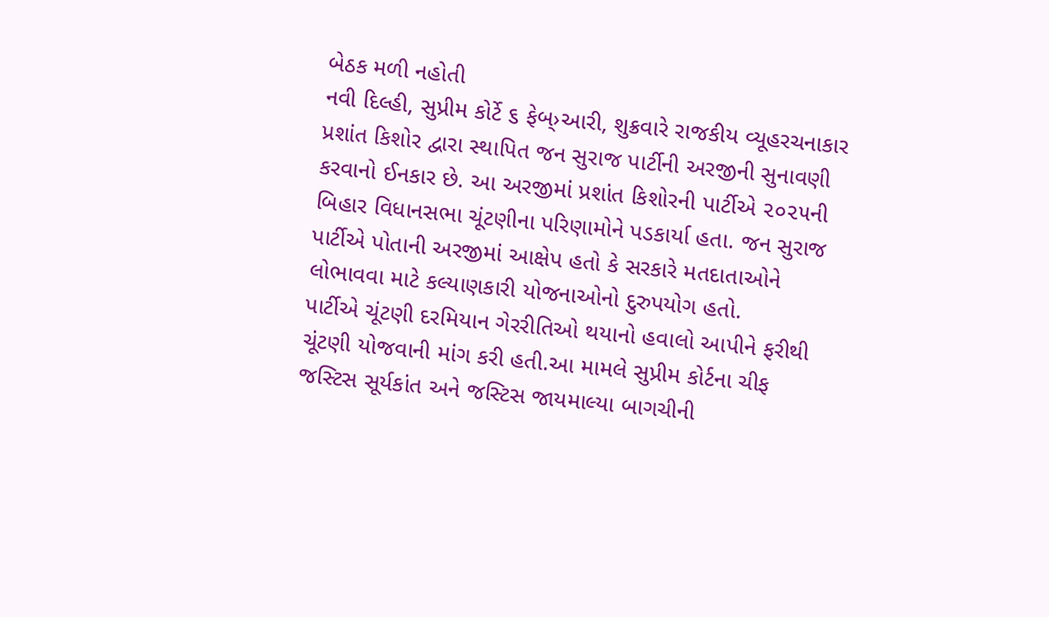બેઠક મળી નહોતી
નવી દિલ્હી, સુપ્રીમ કોર્ટે ૬ ફેબ્›આરી, શુક્રવારે રાજકીય વ્યૂહરચનાકાર પ્રશાંત કિશોર દ્વારા સ્થાપિત જન સુરાજ પાર્ટીની અરજીની સુનાવણી કરવાનો ઈનકાર છે. આ અરજીમાં પ્રશાંત કિશોરની પાર્ટીએ ૨૦૨૫ની બિહાર વિધાનસભા ચૂંટણીના પરિણામોને પડકાર્યા હતા. જન સુરાજ પાર્ટીએ પોતાની અરજીમાં આક્ષેપ હતો કે સરકારે મતદાતાઓને લોભાવવા માટે કલ્યાણકારી યોજનાઓનો દુરુપયોગ હતો.
પાર્ટીએ ચૂંટણી દરમિયાન ગેરરીતિઓ થયાનો હવાલો આપીને ફરીથી ચૂંટણી યોજવાની માંગ કરી હતી.આ મામલે સુપ્રીમ કોર્ટના ચીફ જસ્ટિસ સૂર્યકાંત અને જસ્ટિસ જાયમાલ્યા બાગચીની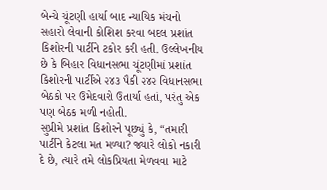બેન્ચે ચૂંટણી હાર્યા બાદ ન્યાયિક મંચનો સહારો લેવાની કોશિશ કરવા બદલ પ્રશાંત કિશોરની પાર્ટીને ટકોર કરી હતી. ઉલ્લેખનીય છે કે બિહાર વિધાનસભા ચૂંટણીમાં પ્રશાંત કિશોરની પાર્ટીએ ૨૪૩ પૈકી ૨૪૨ વિધાનસભા બેઠકો પર ઉમેદવારો ઉતાર્યા હતાં, પરંતુ એક પણ બેઠક મળી નહોતી.
સુપ્રીમે પ્રશાંત કિશોરને પૂછ્યું કે, “તમારી પાર્ટીને કેટલા મત મળ્યા? જ્યારે લોકો નકારી દે છે, ત્યારે તમે લોકપ્રિયતા મેળવવા માટે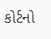કોર્ટનો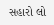સહારો લો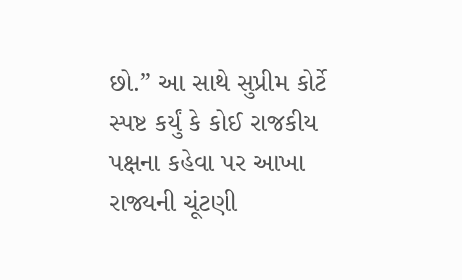છો.” આ સાથે સુપ્રીમ કોર્ટે સ્પષ્ટ કર્યું કે કોઈ રાજકીય પક્ષના કહેવા પર આખા રાજ્યની ચૂંટણી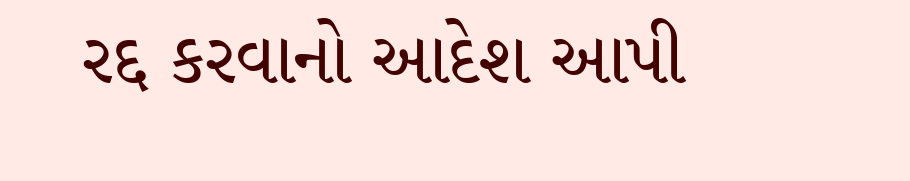રદ્દ કરવાનો આદેશ આપી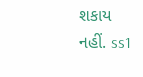શકાય નહીં. ss1